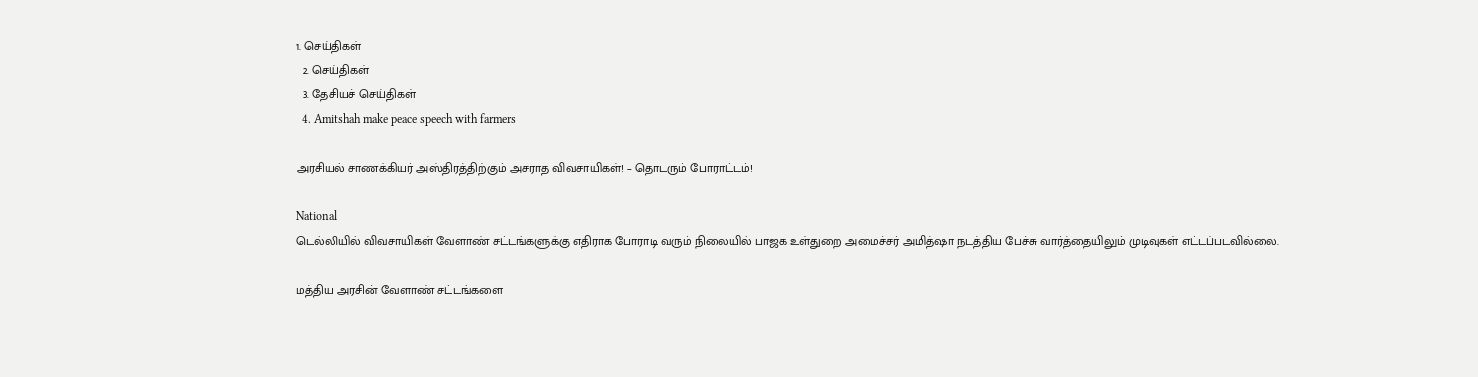1. செய்திகள்
  2. செய்திகள்
  3. தேசியச் செய்திகள்
  4. Amitshah make peace speech with farmers

அரசியல் சாணக்கியர் அஸ்திரத்திற்கும் அசராத விவசாயிகள்! – தொடரும் போராட்டம்!

National
டெல்லியில் விவசாயிகள் வேளாண் சட்டங்களுக்கு எதிராக போராடி வரும் நிலையில் பாஜக உள்துறை அமைச்சர் அமித்ஷா நடத்திய பேச்சு வார்த்தையிலும் முடிவுகள் எட்டப்படவில்லை.

மத்திய அரசின் வேளாண் சட்டங்களை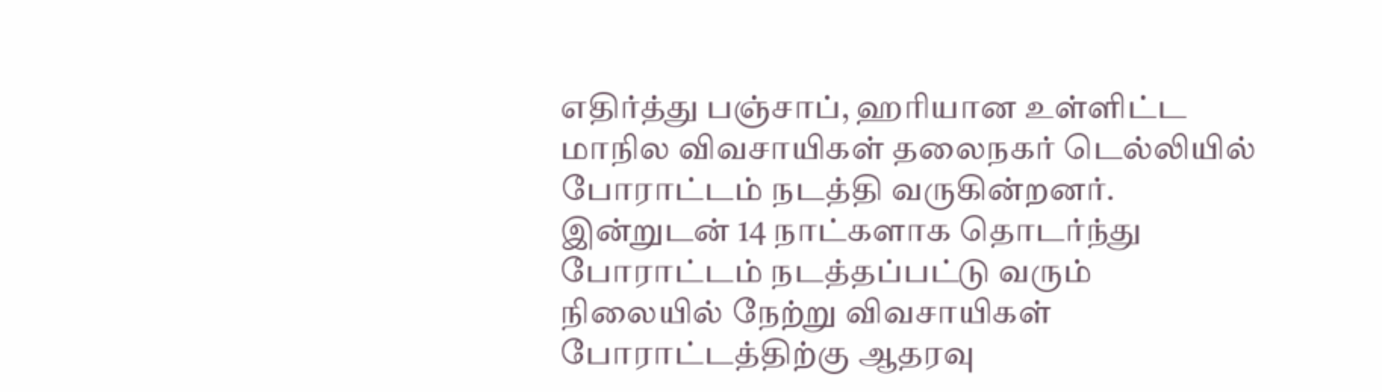எதிர்த்து பஞ்சாப், ஹரியான உள்ளிட்ட மாநில விவசாயிகள் தலைநகர் டெல்லியில் போராட்டம் நடத்தி வருகின்றனர். இன்றுடன் 14 நாட்களாக தொடர்ந்து போராட்டம் நடத்தப்பட்டு வரும் நிலையில் நேற்று விவசாயிகள் போராட்டத்திற்கு ஆதரவு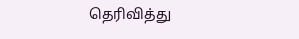தெரிவித்து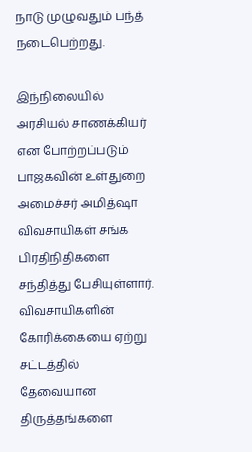நாடு முழுவதும் பந்த் நடைபெற்றது.

இந்நிலையில் அரசியல் சாணக்கியர் என போற்றப்படும் பாஜகவின் உள்துறை அமைச்சர் அமித்ஷா விவசாயிகள் சங்க பிரதிநிதிகளை சந்தித்து பேசியுள்ளார். விவசாயிகளின் கோரிக்கையை ஏற்று சட்டத்தில் தேவையான திருத்தங்களை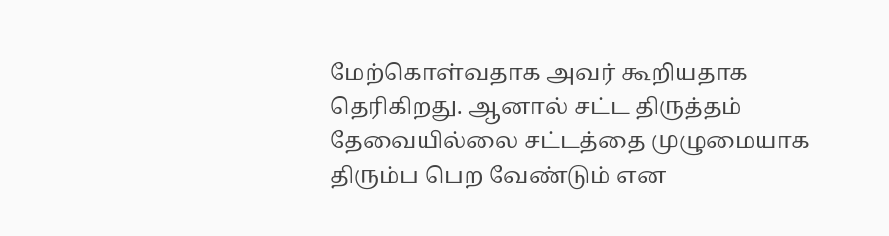மேற்கொள்வதாக அவர் கூறியதாக தெரிகிறது. ஆனால் சட்ட திருத்தம் தேவையில்லை சட்டத்தை முழுமையாக திரும்ப பெற வேண்டும் என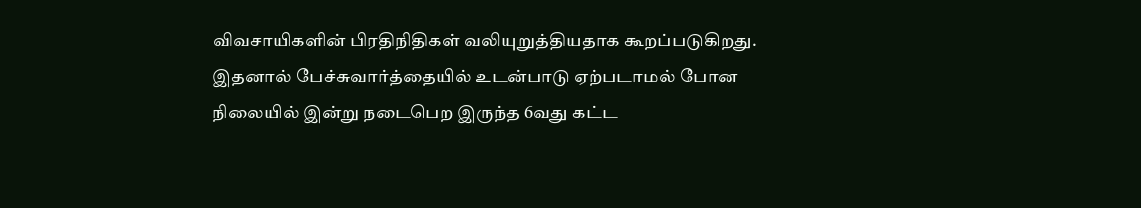விவசாயிகளின் பிரதிநிதிகள் வலியுறுத்தியதாக கூறப்படுகிறது. இதனால் பேச்சுவார்த்தையில் உடன்பாடு ஏற்படாமல் போன நிலையில் இன்று நடைபெற இருந்த 6வது கட்ட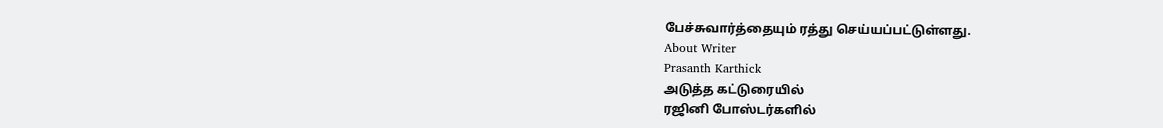பேச்சுவார்த்தையும் ரத்து செய்யப்பட்டுள்ளது.
About Writer
Prasanth Karthick
அடுத்த கட்டுரையில்
ரஜினி போஸ்டர்களில்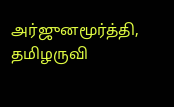அர்ஜுனமூர்த்தி, தமிழருவி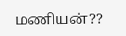மணியன்??